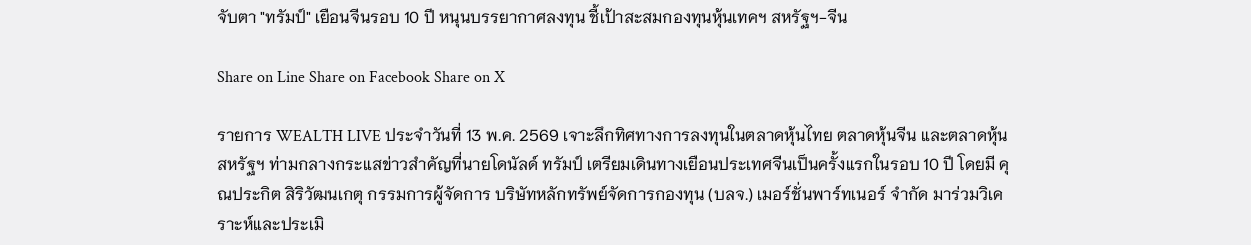จับตา "ทรัมป์" เยือนจีนรอบ 10 ปี หนุนบรรยากาศลงทุน ชี้เป้าสะสมกองทุนหุ้นเทคฯ สหรัฐฯ-จีน

Share on Line Share on Facebook Share on X

รายการ WEALTH LIVE ประจำวันที่ 13 พ.ค. 2569 เจาะลึกทิศทางการลงทุนในตลาดหุ้นไทย ตลาดหุ้นจีน และตลาดหุ้นสหรัฐฯ ท่ามกลางกระแสข่าวสำคัญที่นายโดนัลด์ ทรัมป์ เตรียมเดินทางเยือนประเทศจีนเป็นครั้งแรกในรอบ 10 ปี โดยมี คุณประกิต สิริวัฒนเกตุ กรรมการผู้จัดการ บริษัทหลักทรัพย์จัดการกองทุน (บลจ.) เมอร์ชั่นพาร์ทเนอร์ จำกัด มาร่วมวิเคราะห์และประเมิ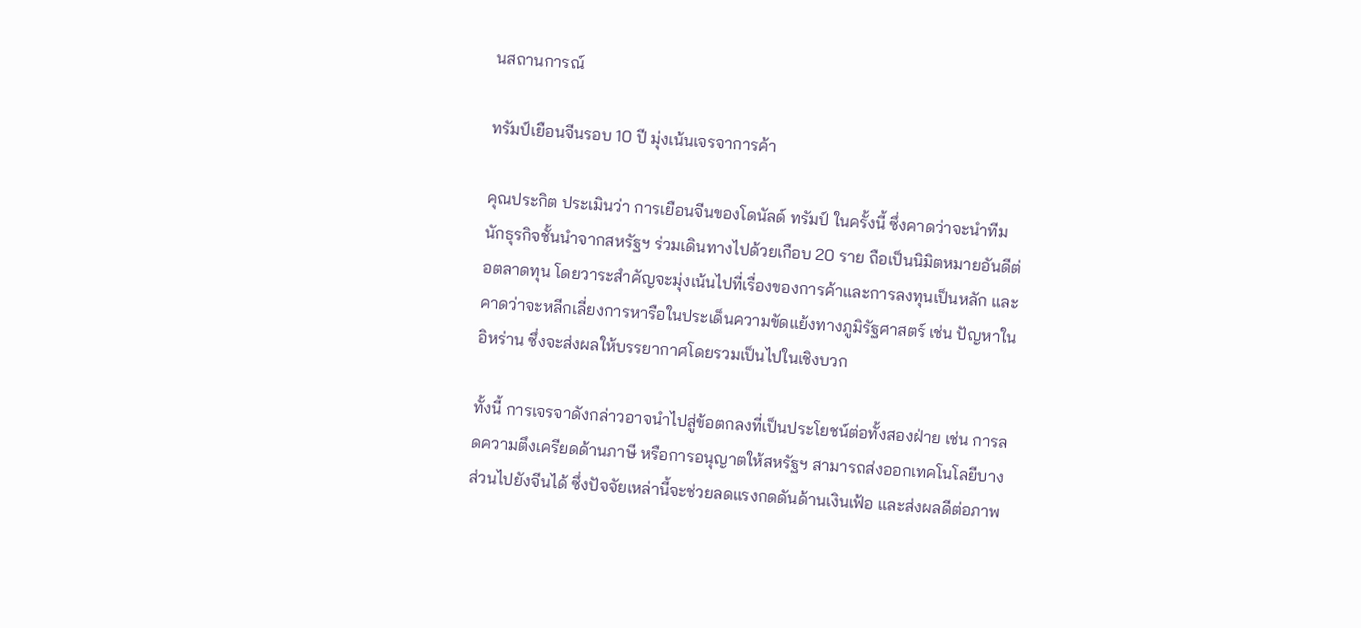นสถานการณ์

ทรัมป์เยือนจีนรอบ 10 ปี มุ่งเน้นเจรจาการค้า

คุณประกิต ประเมินว่า การเยือนจีนของโดนัลด์ ทรัมป์ ในครั้งนี้ ซึ่งคาดว่าจะนำทีมนักธุรกิจชั้นนำจากสหรัฐฯ ร่วมเดินทางไปด้วยเกือบ 20 ราย ถือเป็นนิมิตหมายอันดีต่อตลาดทุน โดยวาระสำคัญจะมุ่งเน้นไปที่เรื่องของการค้าและการลงทุนเป็นหลัก และคาดว่าจะหลีกเลี่ยงการหารือในประเด็นความขัดแย้งทางภูมิรัฐศาสตร์ เช่น ปัญหาในอิหร่าน ซึ่งจะส่งผลให้บรรยากาศโดยรวมเป็นไปในเชิงบวก

ทั้งนี้ การเจรจาดังกล่าวอาจนำไปสู่ข้อตกลงที่เป็นประโยชน์ต่อทั้งสองฝ่าย เช่น การลดความตึงเครียดด้านภาษี หรือการอนุญาตให้สหรัฐฯ สามารถส่งออกเทคโนโลยีบางส่วนไปยังจีนได้ ซึ่งปัจจัยเหล่านี้จะช่วยลดแรงกดดันด้านเงินเฟ้อ และส่งผลดีต่อภาพ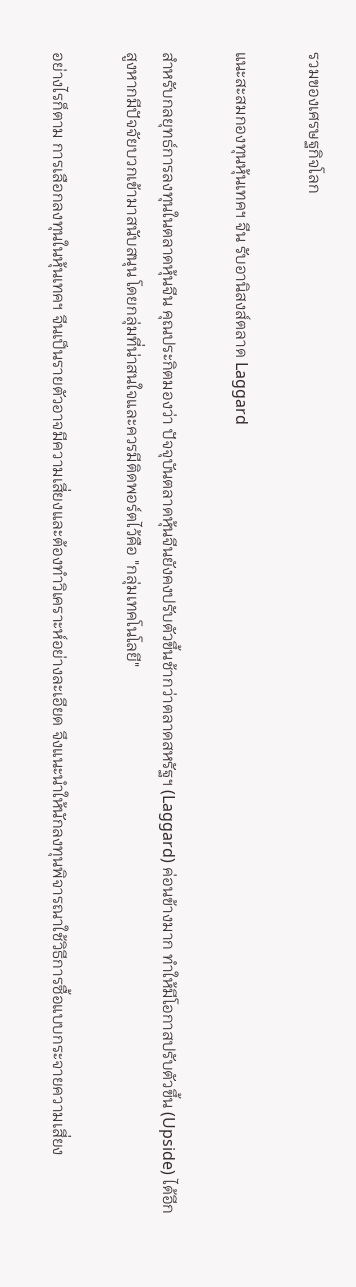รวมของเศรษฐกิจโลก

แนะสะสมกองทุนหุ้นเทคฯ จีน รับอานิสงส์ตลาด Laggard

สำหรับกลยุทธ์การลงทุนในตลาดหุ้นจีน คุณประกิตมองว่า ปัจจุบันตลาดหุ้นจีนยังคงปรับตัวขึ้นช้ากว่าตลาดสหรัฐฯ (Laggard) ค่อนข้างมาก ทำให้มีโอกาสปรับตัวขึ้น (Upside) ได้อีกสูงหากมีปัจจัยบวกเข้ามาสนับสนุน โดยกลุ่มที่น่าสนใจและควรมีติดพอร์ตไว้คือ "กลุ่มเทคโนโลยี"

อย่างไรก็ตาม การเลือกลงทุนในหุ้นเทคฯ จีนเป็นรายตัวอาจมีความเสี่ยงและต้องทำวิเคราะห์อย่างละเอียด จึงแนะนำให้นักลงทุนพิจารณาใช้วิธีการซื้อแบบกระจายความเสี่ยง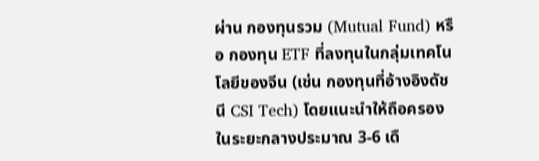ผ่าน กองทุนรวม (Mutual Fund) หรือ กองทุน ETF ที่ลงทุนในกลุ่มเทคโนโลยีของจีน (เช่น กองทุนที่อ้างอิงดัชนี CSI Tech) โดยแนะนำให้ถือครองในระยะกลางประมาณ 3-6 เดื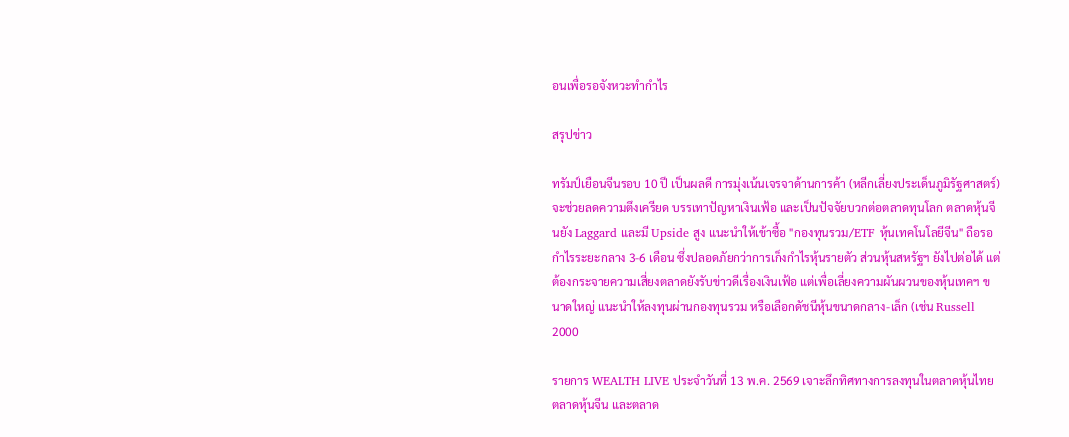อนเพื่อรอจังหวะทำกำไร

สรุปข่าว

ทรัมป์เยือนจีนรอบ 10 ปี เป็นผลดี การมุ่งเน้นเจรจาด้านการค้า (หลีกเลี่ยงประเด็นภูมิรัฐศาสตร์) จะช่วยลดความตึงเครียด บรรเทาปัญหาเงินเฟ้อ และเป็นปัจจัยบวกต่อตลาดทุนโลก ตลาดหุ้นจีนยัง Laggard และมี Upside สูง แนะนำให้เข้าซื้อ "กองทุนรวม/ETF หุ้นเทคโนโลยีจีน" ถือรอกำไรระยะกลาง 3-6 เดือน ซึ่งปลอดภัยกว่าการเก็งกำไรหุ้นรายตัว ส่วนหุ้นสหรัฐฯ ยังไปต่อได้ แต่ต้องกระจายความเสี่ยงตลาดยังรับข่าวดีเรื่องเงินเฟ้อ แต่เพื่อเลี่ยงความผันผวนของหุ้นเทคฯ ขนาดใหญ่ แนะนำให้ลงทุนผ่านกองทุนรวม หรือเลือกดัชนีหุ้นขนาดกลาง-เล็ก (เช่น Russell 2000

รายการ WEALTH LIVE ประจำวันที่ 13 พ.ค. 2569 เจาะลึกทิศทางการลงทุนในตลาดหุ้นไทย ตลาดหุ้นจีน และตลาด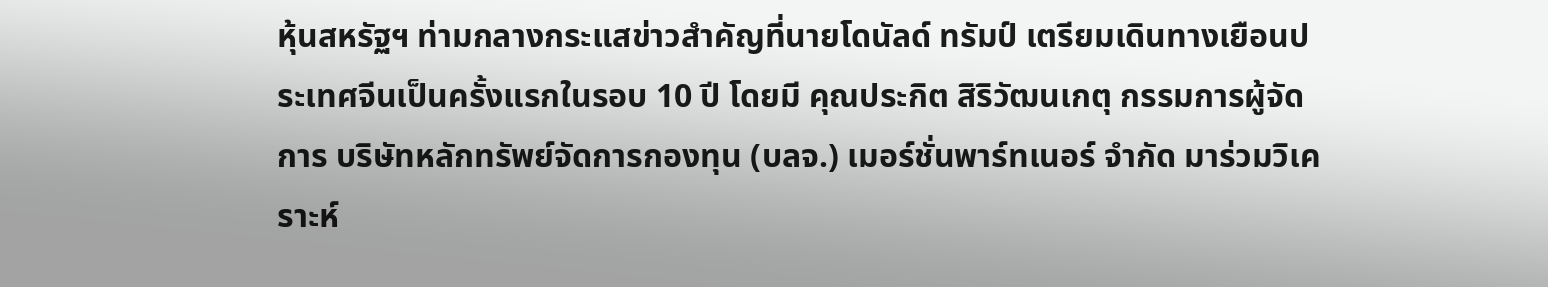หุ้นสหรัฐฯ ท่ามกลางกระแสข่าวสำคัญที่นายโดนัลด์ ทรัมป์ เตรียมเดินทางเยือนประเทศจีนเป็นครั้งแรกในรอบ 10 ปี โดยมี คุณประกิต สิริวัฒนเกตุ กรรมการผู้จัดการ บริษัทหลักทรัพย์จัดการกองทุน (บลจ.) เมอร์ชั่นพาร์ทเนอร์ จำกัด มาร่วมวิเคราะห์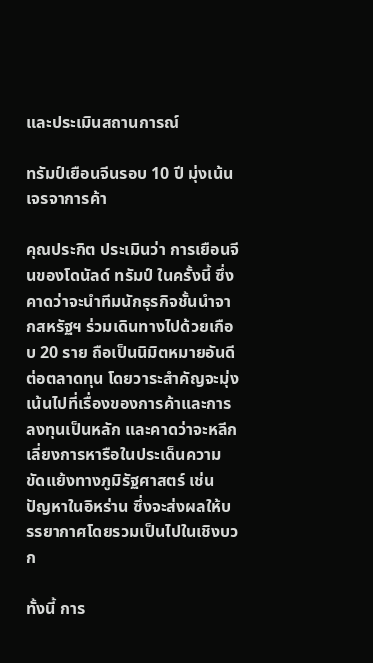และประเมินสถานการณ์

ทรัมป์เยือนจีนรอบ 10 ปี มุ่งเน้นเจรจาการค้า

คุณประกิต ประเมินว่า การเยือนจีนของโดนัลด์ ทรัมป์ ในครั้งนี้ ซึ่งคาดว่าจะนำทีมนักธุรกิจชั้นนำจากสหรัฐฯ ร่วมเดินทางไปด้วยเกือบ 20 ราย ถือเป็นนิมิตหมายอันดีต่อตลาดทุน โดยวาระสำคัญจะมุ่งเน้นไปที่เรื่องของการค้าและการลงทุนเป็นหลัก และคาดว่าจะหลีกเลี่ยงการหารือในประเด็นความขัดแย้งทางภูมิรัฐศาสตร์ เช่น ปัญหาในอิหร่าน ซึ่งจะส่งผลให้บรรยากาศโดยรวมเป็นไปในเชิงบวก

ทั้งนี้ การ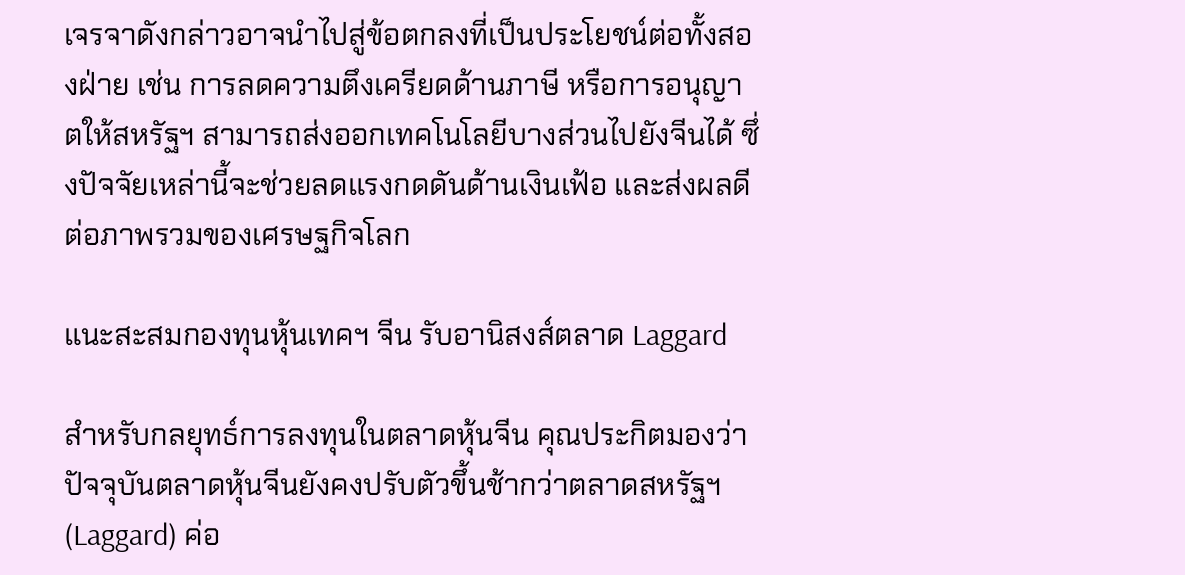เจรจาดังกล่าวอาจนำไปสู่ข้อตกลงที่เป็นประโยชน์ต่อทั้งสองฝ่าย เช่น การลดความตึงเครียดด้านภาษี หรือการอนุญาตให้สหรัฐฯ สามารถส่งออกเทคโนโลยีบางส่วนไปยังจีนได้ ซึ่งปัจจัยเหล่านี้จะช่วยลดแรงกดดันด้านเงินเฟ้อ และส่งผลดีต่อภาพรวมของเศรษฐกิจโลก

แนะสะสมกองทุนหุ้นเทคฯ จีน รับอานิสงส์ตลาด Laggard

สำหรับกลยุทธ์การลงทุนในตลาดหุ้นจีน คุณประกิตมองว่า ปัจจุบันตลาดหุ้นจีนยังคงปรับตัวขึ้นช้ากว่าตลาดสหรัฐฯ (Laggard) ค่อ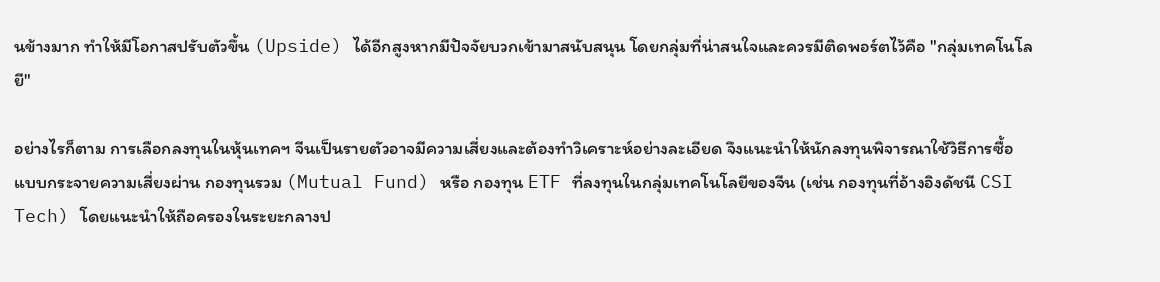นข้างมาก ทำให้มีโอกาสปรับตัวขึ้น (Upside) ได้อีกสูงหากมีปัจจัยบวกเข้ามาสนับสนุน โดยกลุ่มที่น่าสนใจและควรมีติดพอร์ตไว้คือ "กลุ่มเทคโนโลยี"

อย่างไรก็ตาม การเลือกลงทุนในหุ้นเทคฯ จีนเป็นรายตัวอาจมีความเสี่ยงและต้องทำวิเคราะห์อย่างละเอียด จึงแนะนำให้นักลงทุนพิจารณาใช้วิธีการซื้อแบบกระจายความเสี่ยงผ่าน กองทุนรวม (Mutual Fund) หรือ กองทุน ETF ที่ลงทุนในกลุ่มเทคโนโลยีของจีน (เช่น กองทุนที่อ้างอิงดัชนี CSI Tech) โดยแนะนำให้ถือครองในระยะกลางป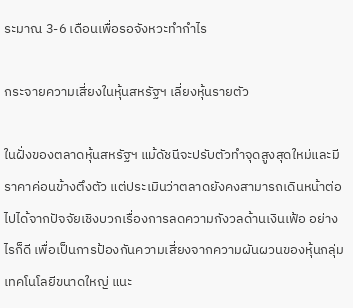ระมาณ 3-6 เดือนเพื่อรอจังหวะทำกำไร

กระจายความเสี่ยงในหุ้นสหรัฐฯ เลี่ยงหุ้นรายตัว

ในฝั่งของตลาดหุ้นสหรัฐฯ แม้ดัชนีจะปรับตัวทำจุดสูงสุดใหม่และมีราคาค่อนข้างตึงตัว แต่ประเมินว่าตลาดยังคงสามารถเดินหน้าต่อไปได้จากปัจจัยเชิงบวกเรื่องการลดความกังวลด้านเงินเฟ้อ อย่างไรก็ดี เพื่อเป็นการป้องกันความเสี่ยงจากความผันผวนของหุ้นกลุ่มเทคโนโลยีขนาดใหญ่ แนะ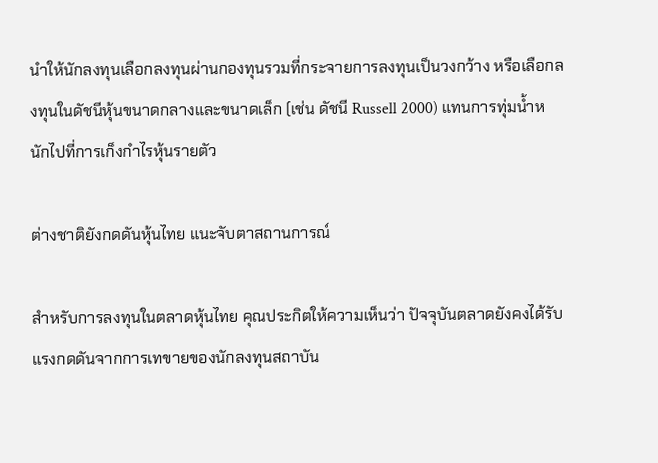นำให้นักลงทุนเลือกลงทุนผ่านกองทุนรวมที่กระจายการลงทุนเป็นวงกว้าง หรือเลือกลงทุนในดัชนีหุ้นขนาดกลางและขนาดเล็ก (เช่น ดัชนี Russell 2000) แทนการทุ่มน้ำหนักไปที่การเก็งกำไรหุ้นรายตัว

ต่างชาติยังกดดันหุ้นไทย แนะจับตาสถานการณ์

สำหรับการลงทุนในตลาดหุ้นไทย คุณประกิตให้ความเห็นว่า ปัจจุบันตลาดยังคงได้รับแรงกดดันจากการเทขายของนักลงทุนสถาบัน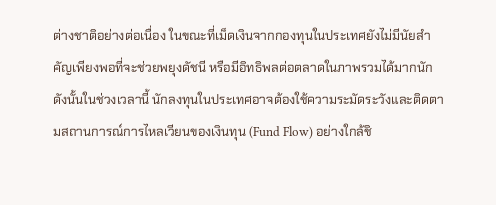ต่างชาติอย่างต่อเนื่อง ในขณะที่เม็ดเงินจากกองทุนในประเทศยังไม่มีนัยสำคัญเพียงพอที่จะช่วยพยุงดัชนี หรือมีอิทธิพลต่อตลาดในภาพรวมได้มากนัก ดังนั้นในช่วงเวลานี้ นักลงทุนในประเทศอาจต้องใช้ความระมัดระวังและติดตามสถานการณ์การไหลเวียนของเงินทุน (Fund Flow) อย่างใกล้ชิ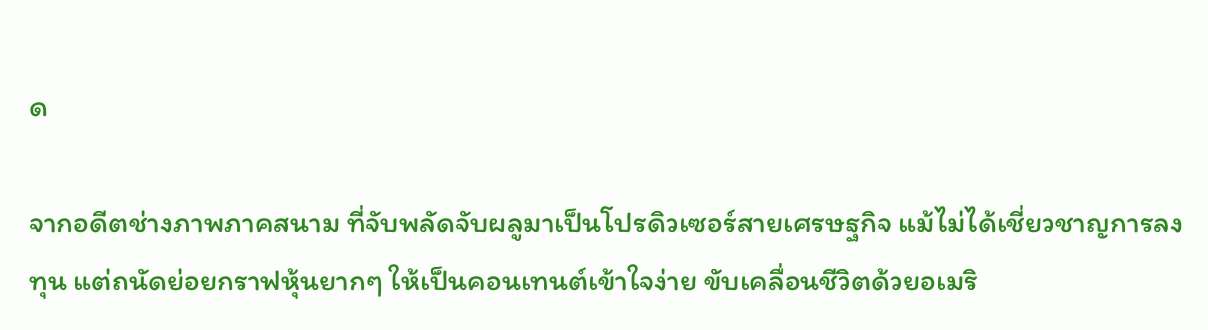ด

จากอดีตช่างภาพภาคสนาม ที่จับพลัดจับผลูมาเป็นโปรดิวเซอร์สายเศรษฐกิจ แม้ไม่ได้เชี่ยวชาญการลงทุน แต่ถนัดย่อยกราฟหุ้นยากๆ ให้เป็นคอนเทนต์เข้าใจง่าย ขับเคลื่อนชีวิตด้วยอเมริ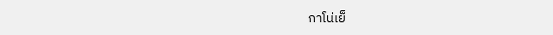กาโน่เย็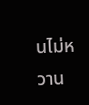นไม่หวาน